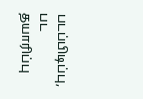படப்பிடிப்பு, பட தயாரிப்பு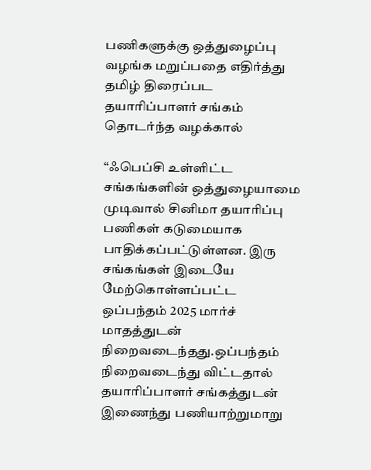பணிகளுக்கு ஒத்துழைப்பு வழங்க மறுப்பதை எதிர்த்து தமிழ் திரைப்பட தயாரிப்பாளர் சங்கம் தொடர்ந்த வழக்கால்

“ஃபெப்சி உள்ளிட்ட சங்கங்களின் ஒத்துழையாமை முடிவால் சினிமா தயாரிப்பு பணிகள் கடுமையாக பாதிக்கப்பட்டுள்ளன. இரு சங்கங்கள் இடையே மேற்கொள்ளப்பட்ட ஒப்பந்தம் 2025 மார்ச் மாதத்துடன் நிறைவடைந்தது.ஒப்பந்தம் நிறைவடைந்து விட்டதால் தயாரிப்பாளர் சங்கத்துடன் இணைந்து பணியாற்றுமாறு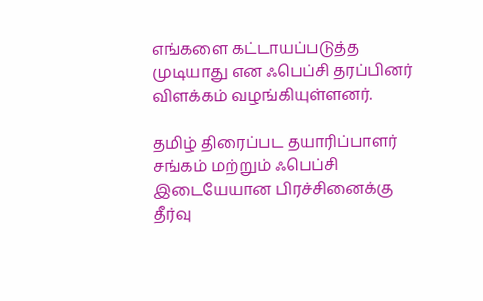எங்களை கட்டாயப்படுத்த முடியாது என ஃபெப்சி தரப்பினர் விளக்கம் வழங்கியுள்ளனர்.

தமிழ் திரைப்பட தயாரிப்பாளர் சங்கம் மற்றும் ஃபெப்சி இடையேயான பிரச்சினைக்கு தீர்வு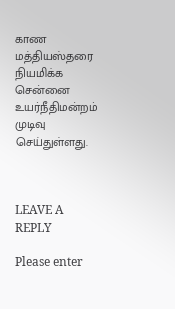காண மத்தியஸ்தரை நியமிக்க சென்னை உயர்நீதிமன்றம் முடிவு செய்துள்ளது.



LEAVE A REPLY

Please enter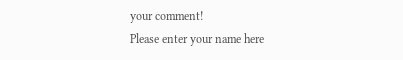your comment!
Please enter your name here